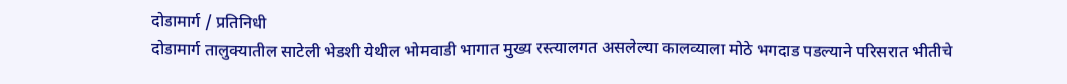दोडामार्ग / प्रतिनिधी
दोडामार्ग तालुक्यातील साटेली भेडशी येथील भोमवाडी भागात मुख्य रस्त्यालगत असलेल्या कालव्याला मोठे भगदाड पडल्याने परिसरात भीतीचे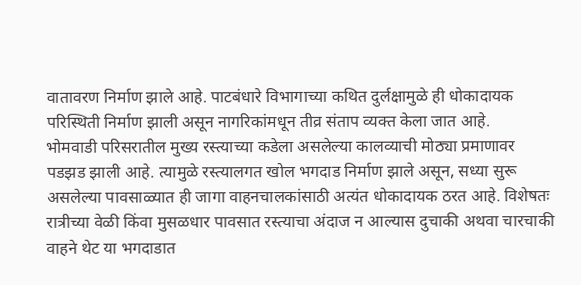वातावरण निर्माण झाले आहे. पाटबंधारे विभागाच्या कथित दुर्लक्षामुळे ही धोकादायक परिस्थिती निर्माण झाली असून नागरिकांमधून तीव्र संताप व्यक्त केला जात आहे.
भोमवाडी परिसरातील मुख्य रस्त्याच्या कडेला असलेल्या कालव्याची मोठ्या प्रमाणावर पडझड झाली आहे. त्यामुळे रस्त्यालगत खोल भगदाड निर्माण झाले असून, सध्या सुरू असलेल्या पावसाळ्यात ही जागा वाहनचालकांसाठी अत्यंत धोकादायक ठरत आहे. विशेषतः रात्रीच्या वेळी किंवा मुसळधार पावसात रस्त्याचा अंदाज न आल्यास दुचाकी अथवा चारचाकी वाहने थेट या भगदाडात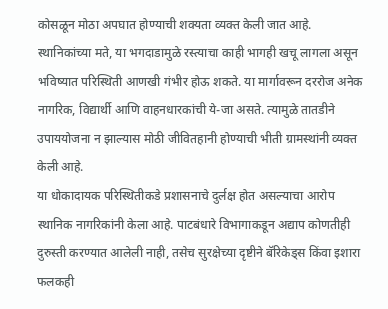कोसळून मोठा अपघात होण्याची शक्यता व्यक्त केली जात आहे.
स्थानिकांच्या मते, या भगदाडामुळे रस्त्याचा काही भागही खचू लागला असून भविष्यात परिस्थिती आणखी गंभीर होऊ शकते. या मार्गावरून दररोज अनेक नागरिक, विद्यार्थी आणि वाहनधारकांची ये-जा असते. त्यामुळे तातडीने उपाययोजना न झाल्यास मोठी जीवितहानी होण्याची भीती ग्रामस्थांनी व्यक्त केली आहे.
या धोकादायक परिस्थितीकडे प्रशासनाचे दुर्लक्ष होत असल्याचा आरोप स्थानिक नागरिकांनी केला आहे. पाटबंधारे विभागाकडून अद्याप कोणतीही दुरुस्ती करण्यात आलेली नाही, तसेच सुरक्षेच्या दृष्टीने बॅरिकेड्स किंवा इशारा फलकही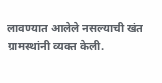लावण्यात आलेले नसल्याची खंत ग्रामस्थांनी व्यक्त केली.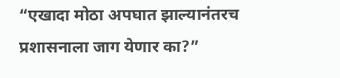“एखादा मोठा अपघात झाल्यानंतरच प्रशासनाला जाग येणार का?”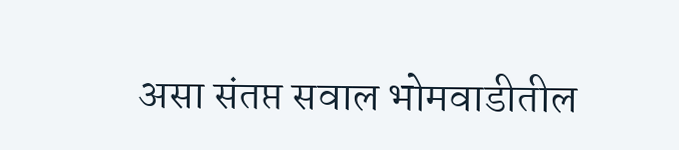असा संतप्त सवाल भोमवाडीतील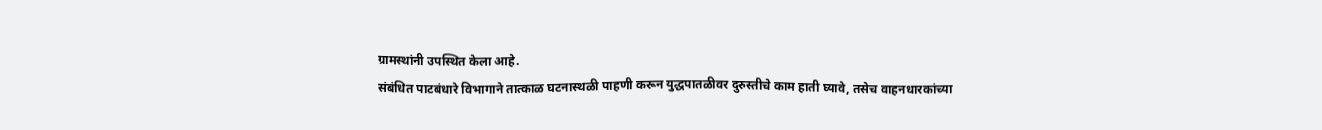ग्रामस्थांनी उपस्थित केला आहे.
संबंधित पाटबंधारे विभागाने तात्काळ घटनास्थळी पाहणी करून युद्धपातळीवर दुरुस्तीचे काम हाती घ्यावे, तसेच वाहनधारकांच्या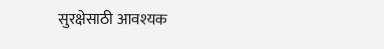सुरक्षेसाठी आवश्यक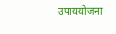उपाययोजना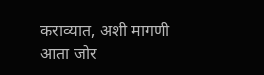कराव्यात, अशी मागणी आता जोर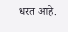धरत आहे.